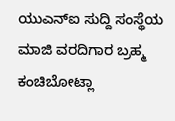ಯುಎನ್ಐ ಸುದ್ದಿ ಸಂಸ್ಥೆಯ ಮಾಜಿ ವರದಿಗಾರ ಬ್ರಹ್ಮ ಕಂಚಿಬೋಟ್ಲಾ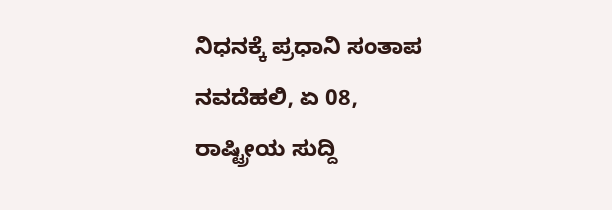ನಿಧನಕ್ಕೆ ಪ್ರಧಾನಿ ಸಂತಾಪ
ನವದೆಹಲಿ, ಏ 08, ರಾಷ್ಟ್ರೀಯ ಸುದ್ದಿ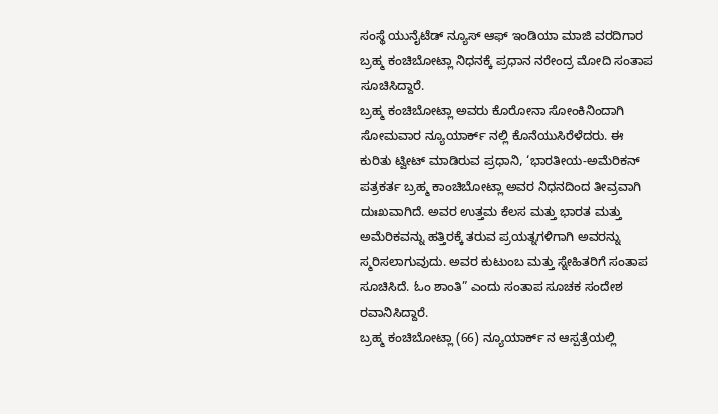ಸಂಸ್ಥೆ ಯುನೈಟೆಡ್ ನ್ಯೂಸ್ ಆಫ್ ಇಂಡಿಯಾ ಮಾಜಿ ವರದಿಗಾರ ಬ್ರಹ್ಮ ಕಂಚಿಬೋಟ್ಲಾ ನಿಧನಕ್ಕೆ ಪ್ರಧಾನ ನರೇಂದ್ರ ಮೋದಿ ಸಂತಾಪ ಸೂಚಿಸಿದ್ದಾರೆ.
ಬ್ರಹ್ಮ ಕಂಚಿಬೋಟ್ಲಾ ಅವರು ಕೊರೋನಾ ಸೋಂಕಿನಿಂದಾಗಿ ಸೋಮವಾರ ನ್ಯೂಯಾರ್ಕ್ ನಲ್ಲಿ ಕೊನೆಯುಸಿರೆಳೆದರು. ಈ ಕುರಿತು ಟ್ವೀಟ್ ಮಾಡಿರುವ ಪ್ರಧಾನಿ, ‘ಭಾರತೀಯ-ಅಮೆರಿಕನ್ ಪತ್ರಕರ್ತ ಬ್ರಹ್ಮ ಕಾಂಚಿಬೋಟ್ಲಾ ಅವರ ನಿಧನದಿಂದ ತೀವ್ರವಾಗಿ ದುಃಖವಾಗಿದೆ. ಅವರ ಉತ್ತಮ ಕೆಲಸ ಮತ್ತು ಭಾರತ ಮತ್ತು ಅಮೆರಿಕವನ್ನು ಹತ್ತಿರಕ್ಕೆ ತರುವ ಪ್ರಯತ್ನಗಳಿಗಾಗಿ ಅವರನ್ನು ಸ್ಮರಿಸಲಾಗುವುದು. ಅವರ ಕುಟುಂಬ ಮತ್ತು ಸ್ನೇಹಿತರಿಗೆ ಸಂತಾಪ ಸೂಚಿಸಿದೆ. ಓಂ ಶಾಂತಿ” ಎಂದು ಸಂತಾಪ ಸೂಚಕ ಸಂದೇಶ ರವಾನಿಸಿದ್ದಾರೆ.
ಬ್ರಹ್ಮ ಕಂಚಿಬೋಟ್ಲಾ (66) ನ್ಯೂಯಾರ್ಕ್ ನ ಆಸ್ಪತ್ರೆಯಲ್ಲಿ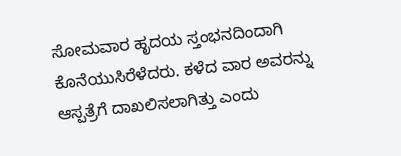ಸೋಮವಾರ ಹೃದಯ ಸ್ತಂಭನದಿಂದಾಗಿ ಕೊನೆಯುಸಿರೆಳೆದರು. ಕಳೆದ ವಾರ ಅವರನ್ನು ಆಸ್ಪತ್ರೆಗೆ ದಾಖಲಿಸಲಾಗಿತ್ತು ಎಂದು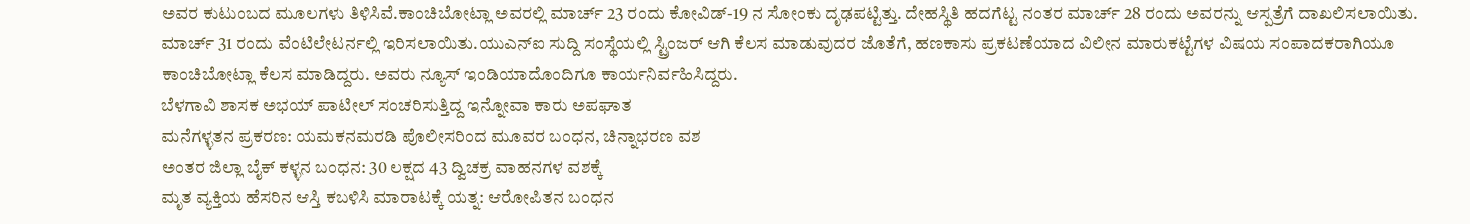ಅವರ ಕುಟುಂಬದ ಮೂಲಗಳು ತಿಳಿಸಿವೆ.ಕಾಂಚಿಬೋಟ್ಲಾ ಅವರಲ್ಲಿ ಮಾರ್ಚ್ 23 ರಂದು ಕೋವಿಡ್-19 ನ ಸೋಂಕು ದೃಢಪಟ್ಟಿತ್ತು. ದೇಹಸ್ಥಿತಿ ಹದಗೆಟ್ಟ ನಂತರ ಮಾರ್ಚ್ 28 ರಂದು ಅವರನ್ನು ಆಸ್ಪತ್ರೆಗೆ ದಾಖಲಿಸಲಾಯಿತು. ಮಾರ್ಚ್ 31 ರಂದು ವೆಂಟಿಲೇಟರ್ನಲ್ಲಿ ಇರಿಸಲಾಯಿತು.ಯುಎನ್ಐ ಸುದ್ದಿ ಸಂಸ್ಥೆಯಲ್ಲಿ ಸ್ಟ್ರಿಂಜರ್ ಆಗಿ ಕೆಲಸ ಮಾಡುವುದರ ಜೊತೆಗೆ, ಹಣಕಾಸು ಪ್ರಕಟಣೆಯಾದ ವಿಲೀನ ಮಾರುಕಟ್ಟೆಗಳ ವಿಷಯ ಸಂಪಾದಕರಾಗಿಯೂ ಕಾಂಚಿಬೋಟ್ಲಾ ಕೆಲಸ ಮಾಡಿದ್ದರು. ಅವರು ನ್ಯೂಸ್ ಇಂಡಿಯಾದೊಂದಿಗೂ ಕಾರ್ಯನಿರ್ವಹಿಸಿದ್ದರು.
ಬೆಳಗಾವಿ ಶಾಸಕ ಅಭಯ್ ಪಾಟೀಲ್ ಸಂಚರಿಸುತ್ತಿದ್ದ ಇನ್ನೋವಾ ಕಾರು ಅಪಘಾತ
ಮನೆಗಳ್ಳತನ ಪ್ರಕರಣ: ಯಮಕನಮರಡಿ ಪೊಲೀಸರಿಂದ ಮೂವರ ಬಂಧನ, ಚಿನ್ನಾಭರಣ ವಶ
ಅಂತರ ಜಿಲ್ಲಾ ಬೈಕ್ ಕಳ್ಳನ ಬಂಧನ: 30 ಲಕ್ಷದ 43 ದ್ವಿಚಕ್ರ ವಾಹನಗಳ ವಶಕ್ಕೆ
ಮೃತ ವ್ಯಕ್ತಿಯ ಹೆಸರಿನ ಆಸ್ತಿ ಕಬಳಿಸಿ ಮಾರಾಟಕ್ಕೆ ಯತ್ನ: ಆರೋಪಿತನ ಬಂಧನ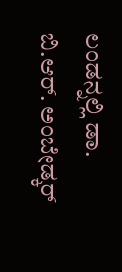ಲಂಡನ್ನಲ್ಲಿ ಡಾ. ಬಿ.ಆರ್. ಅಂಬೇಡ್ಕರ್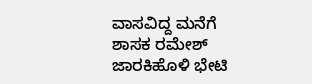ವಾಸವಿದ್ದ ಮನೆಗೆ ಶಾಸಕ ರಮೇಶ್ ಜಾರಕಿಹೊಳಿ ಭೇಟಿ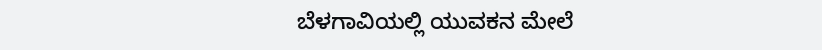ಬೆಳಗಾವಿಯಲ್ಲಿ ಯುವಕನ ಮೇಲೆ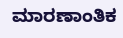ಮಾರಣಾಂತಿಕ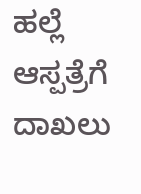ಹಲ್ಲೆ ಆಸ್ಪತ್ರೆಗೆ ದಾಖಲು